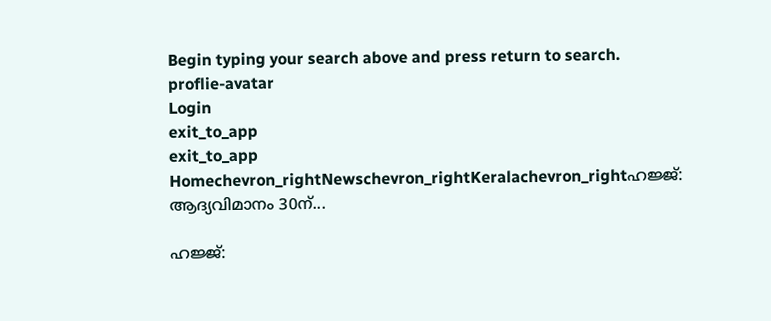Begin typing your search above and press return to search.
proflie-avatar
Login
exit_to_app
exit_to_app
Homechevron_rightNewschevron_rightKeralachevron_rightഹജ്ജ്: ആദ്യവിമാനം 30ന്...

ഹജ്ജ്: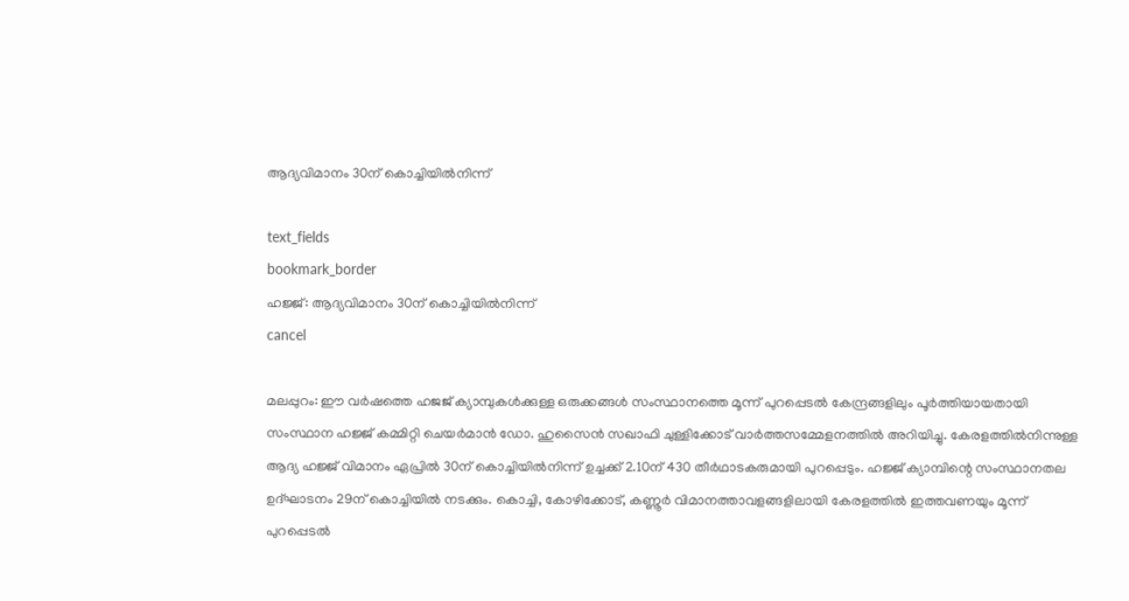ആദ്യവിമാനം 30ന് കൊച്ചിയിൽനിന്ന്

text_fields
bookmark_border
ഹജ്ജ്: ആദ്യവിമാനം 30ന് കൊച്ചിയിൽനിന്ന്
cancel

മലപ്പുറം: ഈ വര്‍ഷത്തെ ഹജജ് ക്യാമ്പുകൾക്കുള്ള ഒരുക്കങ്ങള്‍ സംസ്ഥാനത്തെ മൂന്ന് പുറപ്പെടൽ കേന്ദ്രങ്ങളിലും പൂര്‍ത്തിയായതായി സംസ്ഥാന ഹജ്ജ് കമ്മിറ്റി ചെയര്‍മാന്‍ ഡോ. ഹുസൈന്‍ സഖാഫി ചുള്ളിക്കോട് വാര്‍ത്തസമ്മേളനത്തില്‍ അറിയിച്ചു. കേരളത്തിൽനിന്നുള്ള ആദ്യ ഹജ്ജ് വിമാനം ഏപ്രില്‍ 30ന് കൊച്ചിയില്‍നിന്ന് ഉച്ചക്ക് 2.10ന് 430 തീർഥാടകരുമായി പുറപ്പെടും. ഹജ്ജ് ക്യാമ്പിന്റെ സംസ്ഥാനതല ഉദ്ഘാടനം 29ന് കൊച്ചിയില്‍ നടക്കും. കൊച്ചി, കോഴിക്കോട്, കണ്ണൂര്‍ വിമാനത്താവളങ്ങളിലായി കേരളത്തില്‍ ഇത്തവണയും മൂന്ന് പുറപ്പെടൽ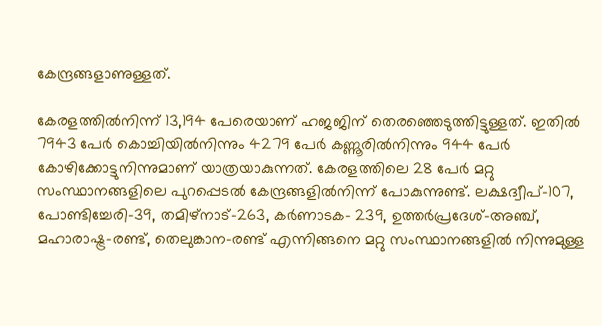കേന്ദ്രങ്ങളാണുള്ളത്.

കേരളത്തില്‍നിന്ന് 13,194 പേരെയാണ് ഹജജിന് തെരഞ്ഞെടുത്തിട്ടുള്ളത്. ഇതില്‍ 7943 പേര്‍ കൊച്ചിയില്‍നിന്നും 4279 പേര്‍ കണ്ണൂരില്‍നിന്നും 944 പേര്‍ കോഴിക്കോട്ടുനിന്നുമാണ് യാത്രയാകുന്നത്. കേരളത്തിലെ 28 പേര്‍ മറ്റു സംസ്ഥാനങ്ങളിലെ പുറപ്പെടൽ കേന്ദ്രങ്ങളില്‍നിന്ന് പോകുന്നുണ്ട്. ലക്ഷദ്വീപ്-107, പോണ്ടിച്ചേരി-39, തമിഴ്നാട്-263, കര്‍ണാടക- 239, ഉത്തര്‍പ്രദേശ്-അഞ്ച്, മഹാരാഷ്ട്ര-രണ്ട്, തെലുങ്കാന-രണ്ട് എന്നിങ്ങനെ മറ്റു സംസ്ഥാനങ്ങളില്‍ നിന്നുമുള്ള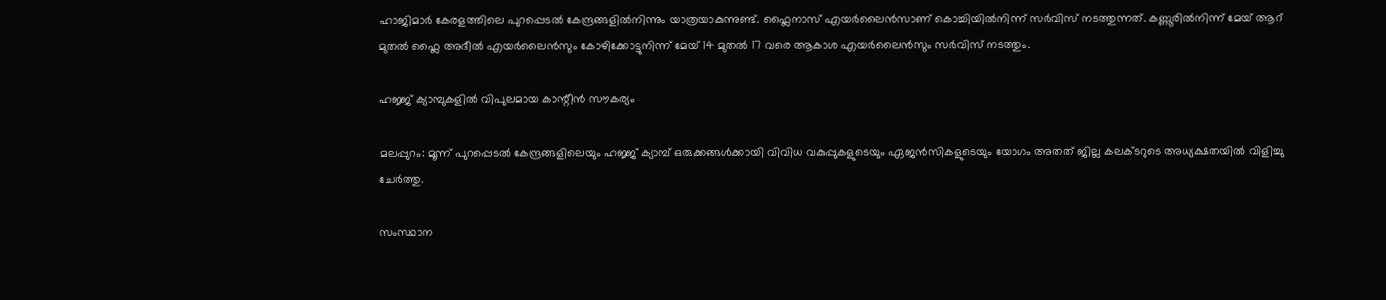ഹാജിമാര്‍ കേരളത്തിലെ പുറപ്പെടൽ കേന്ദ്രങ്ങളില്‍നിന്നും യാത്രയാകുന്നുണ്ട്. ഫ്ലൈനാസ് എയര്‍ലൈന്‍സാണ് കൊച്ചിയില്‍നിന്ന് സർവിസ് നടത്തുന്നത്. കണ്ണൂരില്‍നിന്ന് മേയ് ആറ് മുതൽ ഫ്ലൈ അദീല്‍ എയര്‍ലൈൻസും കോഴിക്കോട്ടുനിന്ന് മേയ് 14 മുതല്‍ 17 വരെ ആകാശ എയര്‍ലൈൻസും സര്‍വിസ് നടത്തും.

ഹജ്ജ് ക്യാമ്പുകളിൽ വിപുലമായ കാന്റീന്‍ സൗകര്യം

മലപ്പുറം: മൂന്ന് പുറപ്പെടൽ കേന്ദ്രങ്ങളിലെയും ഹജ്ജ് ക്യാമ്പ് ഒരുക്കങ്ങള്‍ക്കായി വിവിധ വകുപ്പുകളുടെയും ഏജന്‍സികളുടെയും യോഗം അതത് ജില്ല കലക്ടറുടെ അധ്യക്ഷതയില്‍ വിളിച്ചു ചേര്‍ത്തു.

സംസ്ഥാന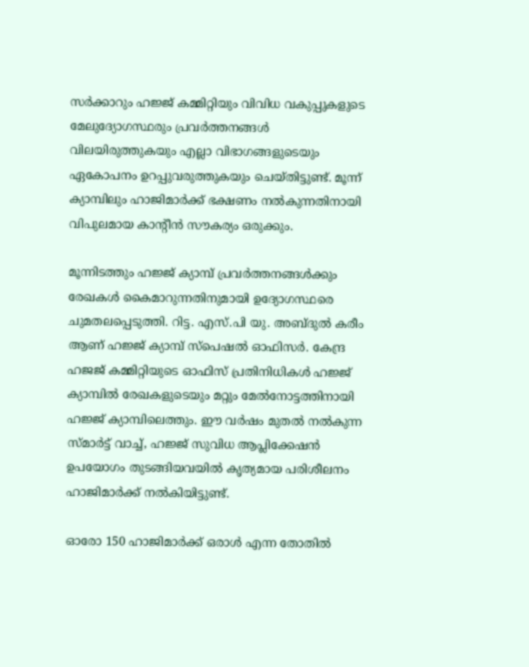സര്‍ക്കാറും ഹജ്ജ് കമ്മിറ്റിയും വിവിധ വകുപ്പുകളുടെ മേലുദ്യോഗസ്ഥരും പ്രവര്‍ത്തനങ്ങള്‍ വിലയിരുത്തുകയും എല്ലാ വിഭാഗങ്ങളുടെയും ഏകോപനം ഉറപ്പുവരുത്തുകയും ചെയ്തിട്ടുണ്ട്. മൂന്ന് ക്യാമ്പിലും ഹാജിമാര്‍ക്ക് ഭക്ഷണം നല്‍കുന്നതിനായി വിപുലമായ കാന്റീന്‍ സൗകര്യം ഒരുക്കും.

മൂന്നിടത്തും ഹജ്ജ് ക്യാമ്പ് പ്രവര്‍ത്തനങ്ങള്‍ക്കും രേഖകള്‍ കൈമാറുന്നതിനുമായി ഉദ്യോഗസ്ഥരെ ചുമതലപ്പെടുത്തി. റിട്ട. എസ്.പി യു. അബ്ദുല്‍ കരീം ആണ് ഹജ്ജ് ക്യാമ്പ് സ്പെഷല്‍ ഓഫിസർ. കേന്ദ്ര ഹജജ് കമ്മിറ്റിയുടെ ഓഫിസ് പ്രതിനിധികള്‍ ഹജ്ജ് ക്യാമ്പില്‍ രേഖകളുടെയും മറ്റും മേല്‍നോട്ടത്തിനായി ഹജ്ജ് ക്യാമ്പിലെത്തും. ഈ വർഷം മുതൽ നൽകുന്ന സ്മാർട്ട് വാച്ച്, ഹജ്ജ് സുവിധ ആപ്ലിക്കേഷൻ ഉപയോഗം തുടങ്ങിയവയിൽ കൃത്യമായ പരിശീലനം ഹാജിമാർക്ക് നൽകിയിട്ടുണ്ട്.

ഓരോ 150 ഹാജിമാർക്ക് ഒരാൾ എന്ന തോതിൽ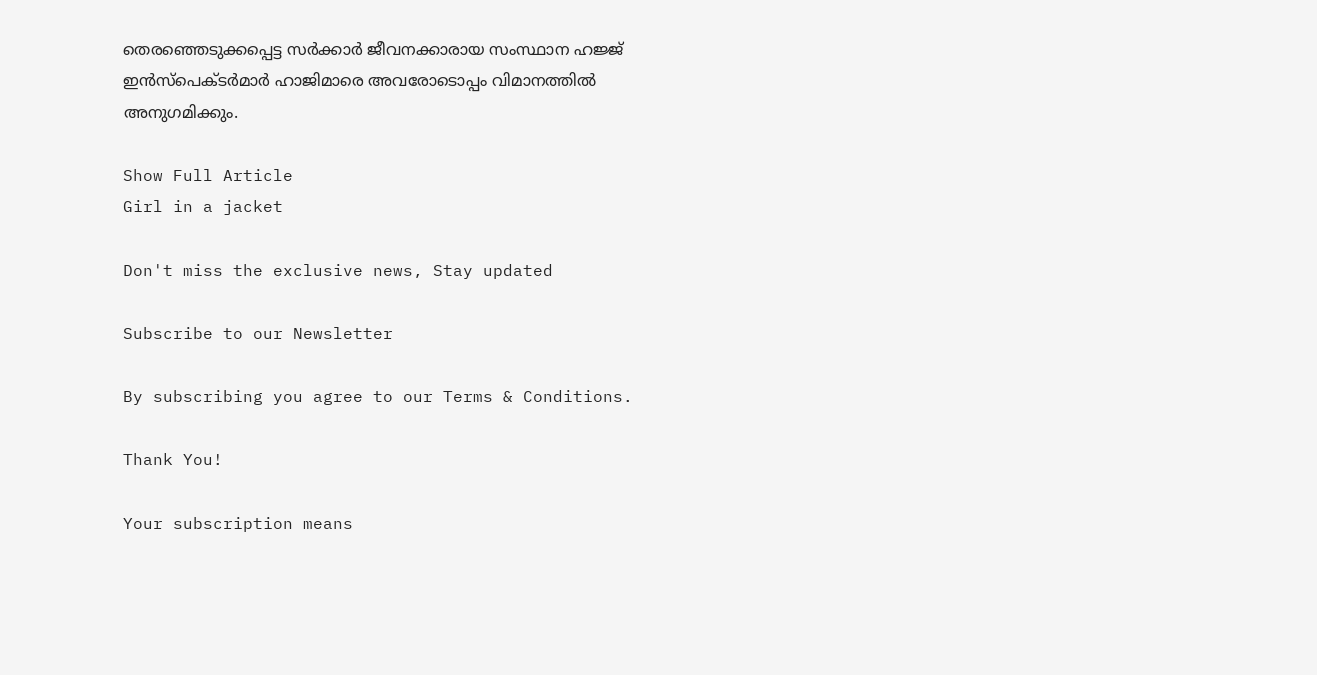തെരഞ്ഞെടുക്കപ്പെട്ട സർക്കാർ ജീവനക്കാരായ സംസ്ഥാന ഹജ്ജ് ഇൻസ്‌പെക്ടർമാർ ഹാജിമാരെ അവരോടൊപ്പം വിമാനത്തിൽ അനുഗമിക്കും.

Show Full Article
Girl in a jacket

Don't miss the exclusive news, Stay updated

Subscribe to our Newsletter

By subscribing you agree to our Terms & Conditions.

Thank You!

Your subscription means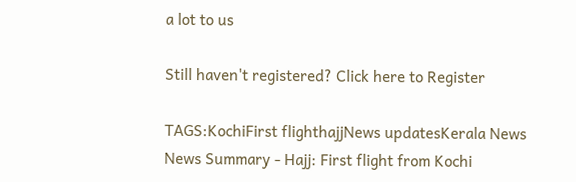a lot to us

Still haven't registered? Click here to Register

TAGS:KochiFirst flighthajjNews updatesKerala News
News Summary - Hajj: First flight from Kochi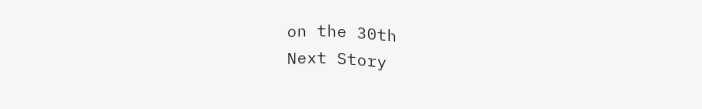on the 30th
Next Story